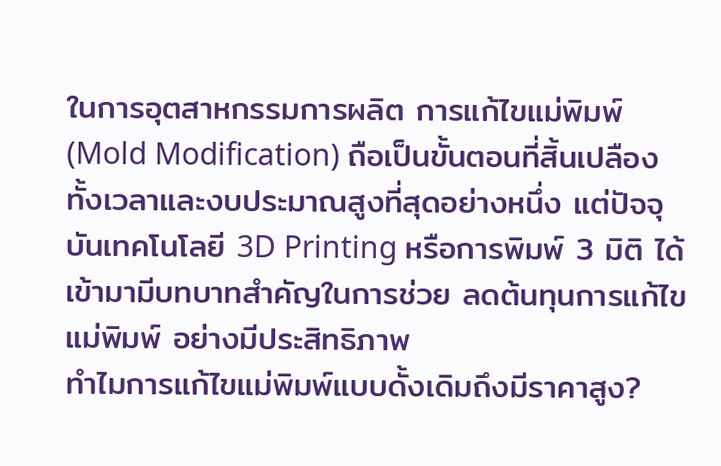ในการอุตสาหกรรมการผลิต การแก้ไขแม่พิมพ์ (Mold Modification) ถือเป็นขั้นตอนที่สิ้นเปลืองทั้งเวลาและงบประมาณสูงที่สุดอย่างหนึ่ง แต่ปัจจุบันเทคโนโลยี 3D Printing หรือการพิมพ์ 3 มิติ ได้เข้ามามีบทบาทสำคัญในการช่วย ลดต้นทุนการแก้ไขแม่พิมพ์ อย่างมีประสิทธิภาพ
ทำไมการแก้ไขแม่พิมพ์แบบดั้งเดิมถึงมีราคาสูง?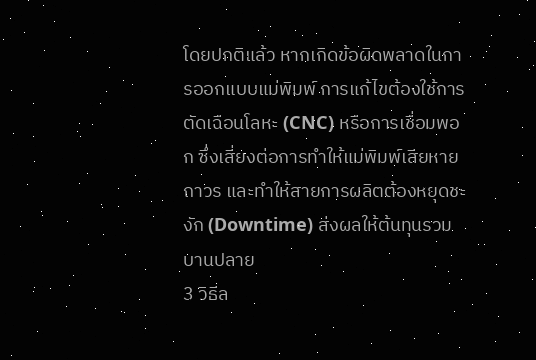โดยปกติแล้ว หากเกิดข้อผิดพลาดในการออกแบบแม่พิมพ์ การแก้ไขต้องใช้การตัดเฉือนโลหะ (CNC) หรือการเชื่อมพอก ซึ่งเสี่ยงต่อการทำให้แม่พิมพ์เสียหายถาวร และทำให้สายการผลิตต้องหยุดชะงัก (Downtime) ส่งผลให้ต้นทุนรวมบานปลาย
3 วิธีล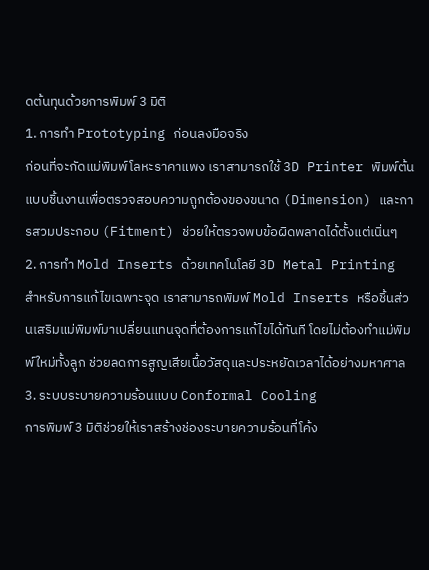ดต้นทุนด้วยการพิมพ์ 3 มิติ
1. การทำ Prototyping ก่อนลงมือจริง
ก่อนที่จะกัดแม่พิมพ์โลหะราคาแพง เราสามารถใช้ 3D Printer พิมพ์ต้นแบบชิ้นงานเพื่อตรวจสอบความถูกต้องของขนาด (Dimension) และการสวมประกอบ (Fitment) ช่วยให้ตรวจพบข้อผิดพลาดได้ตั้งแต่เนิ่นๆ
2. การทำ Mold Inserts ด้วยเทคโนโลยี 3D Metal Printing
สำหรับการแก้ไขเฉพาะจุด เราสามารถพิมพ์ Mold Inserts หรือชิ้นส่วนเสริมแม่พิมพ์มาเปลี่ยนแทนจุดที่ต้องการแก้ไขได้ทันที โดยไม่ต้องทำแม่พิมพ์ใหม่ทั้งลูก ช่วยลดการสูญเสียเนื้อวัสดุและประหยัดเวลาได้อย่างมหาศาล
3. ระบบระบายความร้อนแบบ Conformal Cooling
การพิมพ์ 3 มิติช่วยให้เราสร้างช่องระบายความร้อนที่โค้ง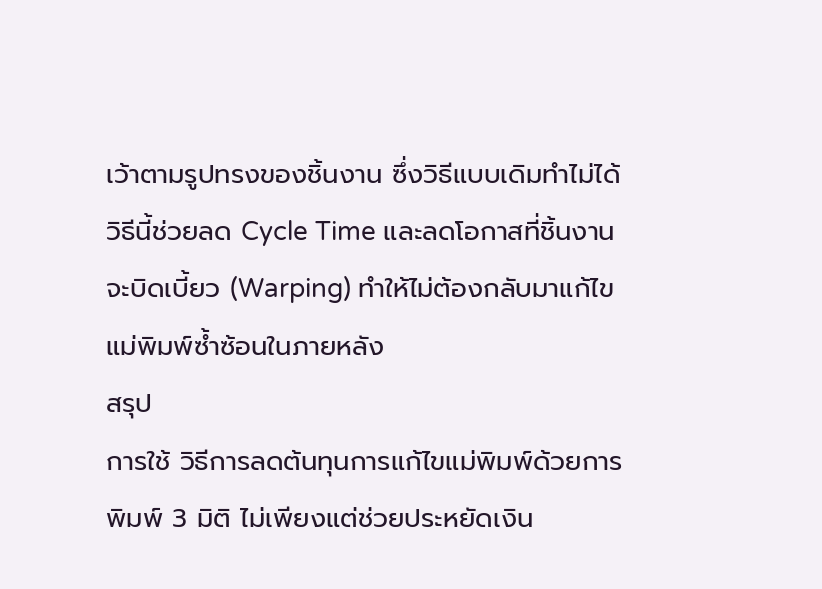เว้าตามรูปทรงของชิ้นงาน ซึ่งวิธีแบบเดิมทำไม่ได้ วิธีนี้ช่วยลด Cycle Time และลดโอกาสที่ชิ้นงานจะบิดเบี้ยว (Warping) ทำให้ไม่ต้องกลับมาแก้ไขแม่พิมพ์ซ้ำซ้อนในภายหลัง
สรุป
การใช้ วิธีการลดต้นทุนการแก้ไขแม่พิมพ์ด้วยการพิมพ์ 3 มิติ ไม่เพียงแต่ช่วยประหยัดเงิน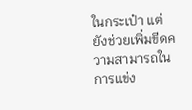ในกระเป๋า แต่ยังช่วยเพิ่มขีดความสามารถในการแข่ง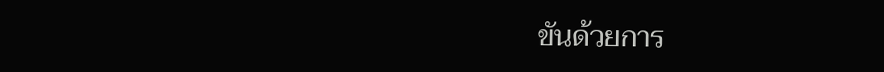ขันด้วยการ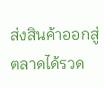ส่งสินค้าออกสู่ตลาดได้รวด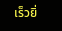เร็วยิ่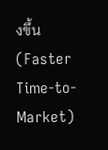งขึ้น (Faster Time-to-Market)